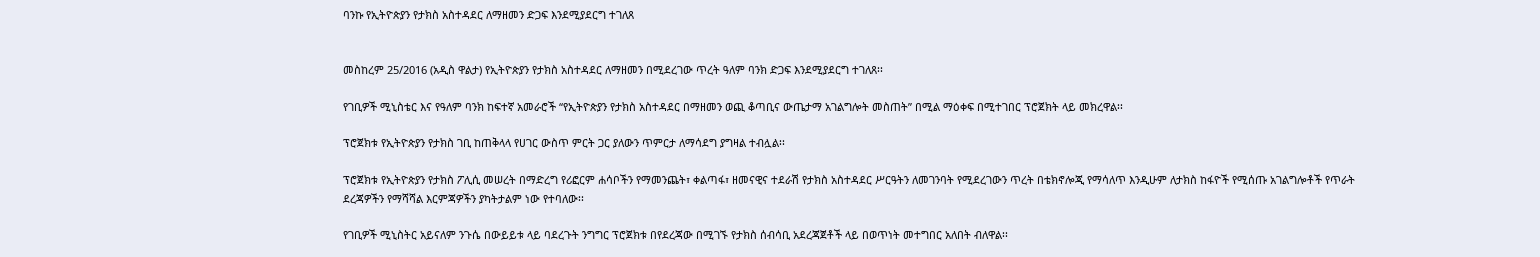ባንኩ የኢትዮጵያን የታክስ አስተዳደር ለማዘመን ድጋፍ እንደሚያደርግ ተገለጸ


መስከረም 25/2016 (አዲስ ዋልታ) የኢትዮጵያን የታክስ አስተዳደር ለማዘመን በሚደረገው ጥረት ዓለም ባንክ ድጋፍ እንደሚያደርግ ተገለጸ፡፡

የገቢዎች ሚኒስቴር እና የዓለም ባንክ ከፍተኛ አመራሮች “የኢትዮጵያን የታክስ አስተዳደር በማዘመን ወጪ ቆጣቢና ውጤታማ አገልግሎት መስጠት” በሚል ማዕቀፍ በሚተገበር ፕሮጀክት ላይ መክረዋል፡፡

ፕሮጀክቱ የኢትዮጵያን የታክስ ገቢ ከጠቅላላ የሀገር ውስጥ ምርት ጋር ያለውን ጥምርታ ለማሳደግ ያግዛል ተብሏል፡፡

ፕሮጀክቱ የኢትዮጵያን የታክስ ፖሊሲ መሠረት በማድረግ የሪፎርም ሐሳቦችን የማመንጨት፣ ቀልጣፋ፣ ዘመናዊና ተደራሽ የታክስ አስተዳደር ሥርዓትን ለመገንባት የሚደረገውን ጥረት በቴክኖሎጂ የማሳለጥ እንዲሁም ለታክስ ከፋዮች የሚሰጡ አገልግሎቶች የጥራት ደረጃዎችን የማሻሻል እርምጃዎችን ያካትታልም ነው የተባለው፡፡

የገቢዎች ሚኒስትር አይናለም ንጉሴ በውይይቱ ላይ ባደረጉት ንግግር ፕሮጀክቱ በየደረጃው በሚገኙ የታክስ ሰብሳቢ አደረጃጀቶች ላይ በወጥነት መተግበር አለበት ብለዋል፡፡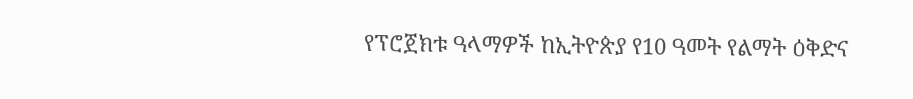የፕሮጀክቱ ዓላማዎች ከኢትዮጵያ የ10 ዓመት የልማት ዕቅድና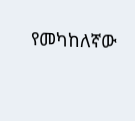የመካከለኛው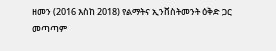ዘመን (2016 እስከ 2018) የልማትና ኢንቨስትመንት ዕቅድ ጋር መጣጣም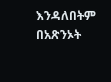እንዳለበትም በአጽንኦት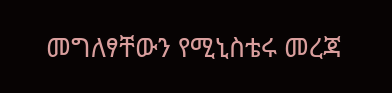መግለፃቸውን የሚኒስቴሩ መረጃ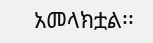አመላክቷል፡፡